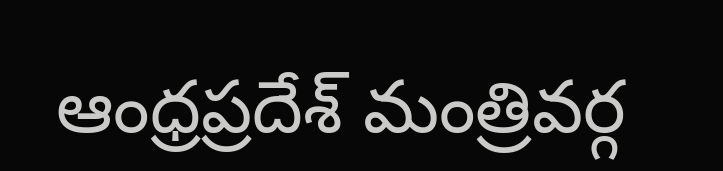ఆంధ్రప్రదేశ్ మంత్రివర్గ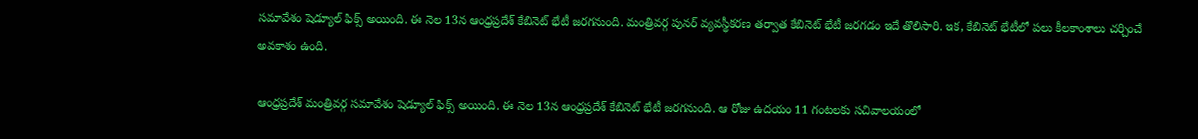సమావేశం షెడ్యూల్ ఫిక్స్ అయింది. ఈ నెల 13న ఆంధ్రప్రదేశ్ కేబినెట్ భేటీ జరగనుంది. మంత్రివర్గ పునర్ వ్యవస్థీకరణ తర్వాత కేబినెట్ భేటీ జరగడం ఇదే తొలిసారి. ఇక, కేబినెట్ భేటీలో పలు కీలకాంశాలు చర్చించే అవకాశం ఉంది.

ఆంధ్రప్రదేశ్ మంత్రివర్గ సమావేశం షెడ్యూల్ ఫిక్స్ అయింది. ఈ నెల 13న ఆంధ్రప్రదేశ్ కేబినెట్ భేటీ జరగనుంది. ఆ రోజు ఉదయం 11 గంటలకు సచివాలయంలో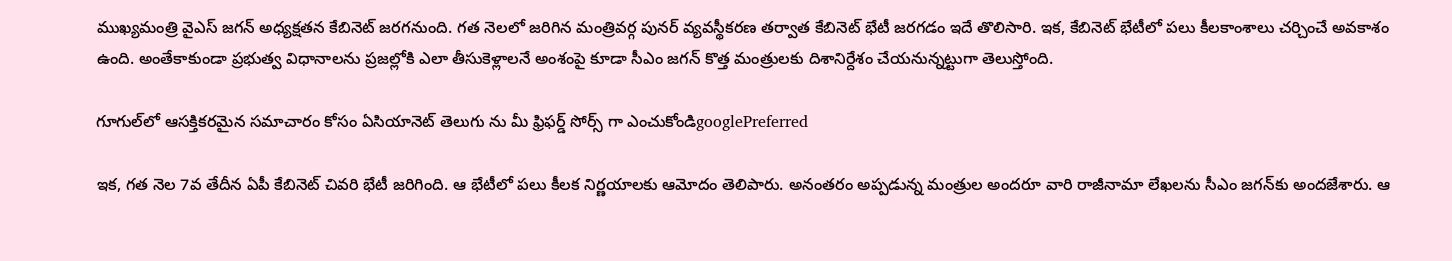ముఖ్యమంత్రి వైఎస్ జగన్ అధ్యక్షతన కేబినెట్ జరగనుంది. గత నెలలో జరిగిన మంత్రివర్గ పునర్ వ్యవస్థీకరణ తర్వాత కేబినెట్ భేటీ జరగడం ఇదే తొలిసారి. ఇక, కేబినెట్ భేటీలో పలు కీలకాంశాలు చర్చించే అవకాశం ఉంది. అంతేకాకుండా ప్రభుత్వ విధానాలను ప్రజల్లోకి ఎలా తీసుకెళ్లాలనే అంశంపై కూడా సీఎం జగన్ కొత్త మంత్రులకు దిశానిర్దేశం చేయనున్నట్టుగా తెలుస్తోంది.

గూగుల్‌లో ఆసక్తికరమైన సమాచారం కోసం ఏసియానెట్ తెలుగు ను మీ ఫ్రిఫర్డ్ సోర్స్ గా ఎంచుకోండిgooglePreferred

ఇక, గత నెల 7వ తేదీన ఏపీ కేబినెట్ చివరి భేటీ జరిగింది. ఆ భేటీలో పలు కీలక నిర్ణయాలకు ఆమోదం తెలిపారు. అనంతరం అప్పడున్న మంత్రుల అందరూ వారి రాజీనామా లేఖలను సీఎం జగన్‌కు అందజేశారు. ఆ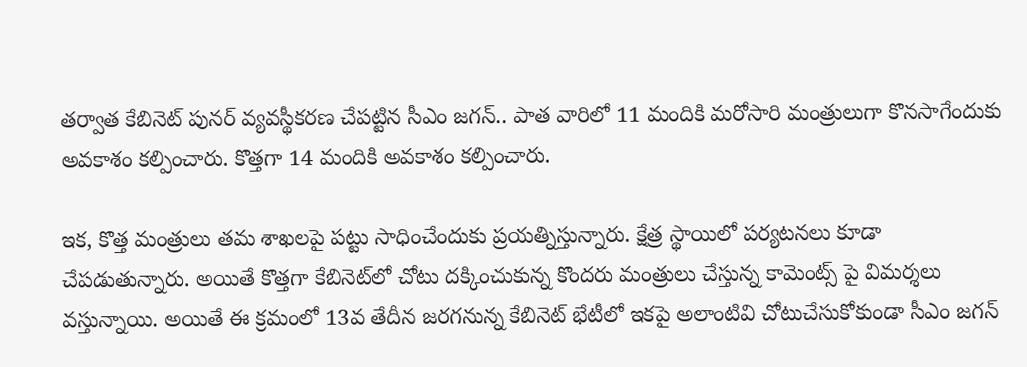తర్వాత కేబినెట్‌ పునర్ వ్యవస్థీకరణ చేపట్టిన సీఎం జగన్.. పాత వారిలో 11 మందికి మరోసారి మంత్రులుగా కొనసాగేందుకు అవకాశం కల్పించారు. కొత్తగా 14 మందికి అవకాశం కల్పించారు.

ఇక, కొత్త మంత్రులు తమ శాఖలపై పట్టు సాధించేందుకు ప్రయత్నిస్తున్నారు. క్షేత్ర స్థాయిలో పర్యటనలు కూడా చేపడుతున్నారు. అయితే కొత్తగా కేబినెట్‌లో చోటు దక్కించుకున్న కొందరు మంత్రులు చేస్తున్న కామెంట్స్ పై విమర్శలు వస్తున్నాయి. అయితే ఈ క్రమంలో 13వ తేదీన జరగనున్న కేబినెట్ భేటీలో ఇకపై అలాంటివి చోటుచేసుకోకుండా సీఎం జగన్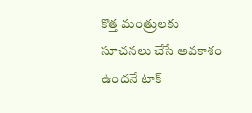కొత్త మంత్రులకు సూచనలు చేసే అవకాశం ఉందనే టాక్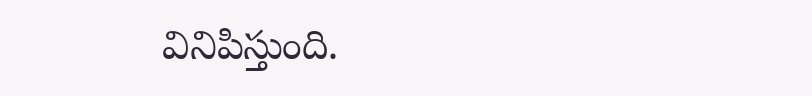వినిపిస్తుంది.